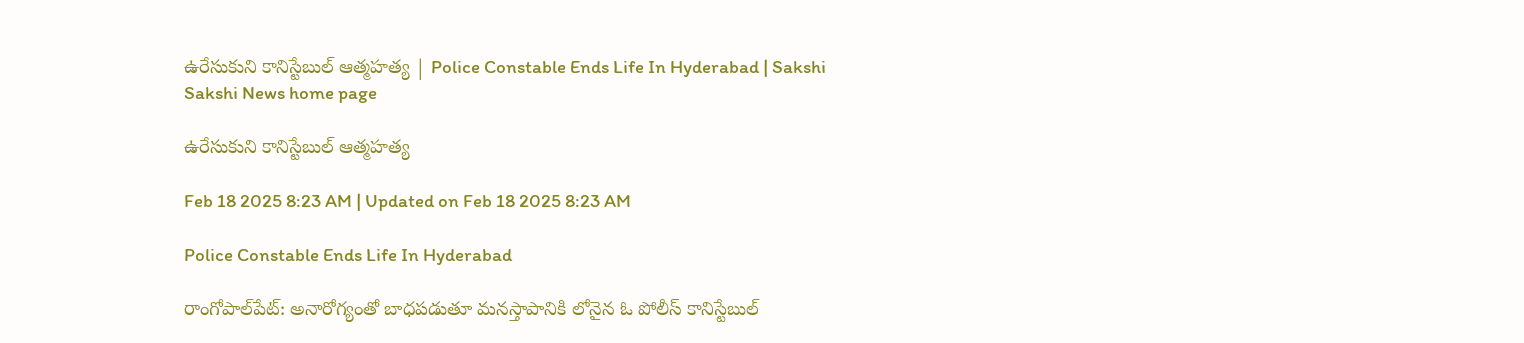ఉరేసుకుని కానిస్టేబుల్‌ ఆత్మహత్య | Police Constable Ends Life In Hyderabad | Sakshi
Sakshi News home page

ఉరేసుకుని కానిస్టేబుల్‌ ఆత్మహత్య

Feb 18 2025 8:23 AM | Updated on Feb 18 2025 8:23 AM

Police Constable Ends Life In Hyderabad

రాంగోపాల్‌పేట్‌: అనారోగ్యంతో బాధపడుతూ మనస్తాపానికి లోనైన ఓ పోలీస్‌ కానిస్టేబుల్‌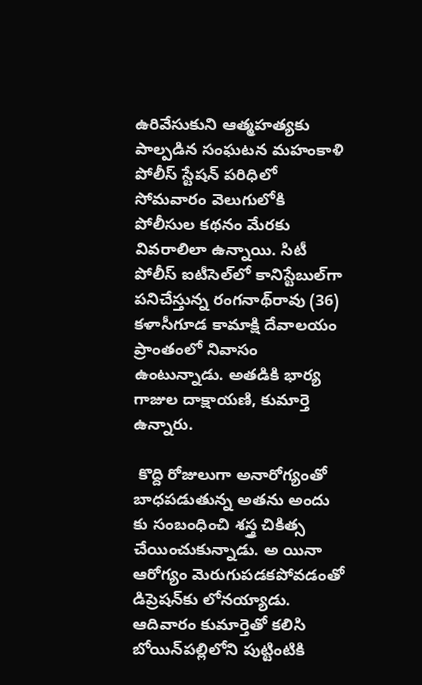ఉరివేసుకుని ఆత్మహత్యకు పాల్పడిన సంఘటన మహంకాళి పోలీస్‌ స్టేషన్‌ పరిధిలో సోమవారం వెలుగులోకి పోలీసుల కథనం మేరకు వివరాలిలా ఉన్నాయి. సిటీ పోలీస్‌ ఐటీసెల్‌లో కానిస్టేబుల్‌గా  పనిచేస్తున్న రంగనాథ్‌రావు (36) కళాసీగూడ కామాక్షి దేవాలయం ప్రాంతంలో నివాసం ఉంటున్నాడు. అతడికి భార్య గాజుల దాక్షాయణి, కుమార్తె ఉన్నారు.

 కొద్ది రోజులుగా అనారోగ్యంతో బాధపడుతున్న అతను అందు కు సంబంధించి శస్త్ర చికిత్స చేయించుకున్నాడు. అ యినా ఆరోగ్యం మెరుగుపడకపోవడంతో డిప్రెషన్‌కు లోనయ్యాడు. ఆదివారం కుమార్తెతో కలిసి బోయిన్‌పల్లిలోని పుట్టింటికి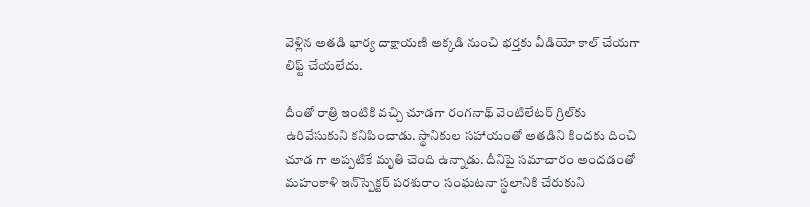వెళ్లిన అతడి భార్య దాక్షాయణి అక్కడి నుంచి భర్తకు వీడియో కాల్‌ చేయగా లిఫ్ట్‌ చేయలేదు.

దీంతో రాత్రి ఇంటికి వచ్చి చూడగా రంగనాథ్‌ వెంటిలేటర్‌ గ్రిల్‌కు ఉరివేసుకుని కనిపించాడు. స్థానికుల సహాయంతో అతడిని కిందకు దించి చూడ గా అప్పటికే మృతి చెంది ఉన్నాడు. దీనిపై సమాచారం అందడంతో మహంకాళి ఇన్‌స్పెక్టర్‌ పరశురాం సంఘటనా స్థలానికి చేరుకుని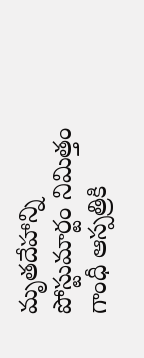మృతదేహాన్ని పోస్టుమార్టం నిమిత్తం గాంధీ ఆస్పత్రికి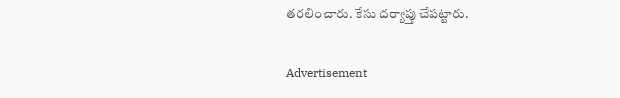తరలించారు. కేసు దర్యాప్తు చేపట్టారు.

Advertisement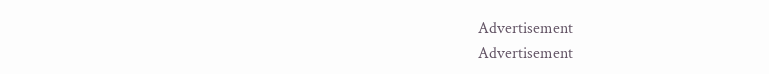Advertisement
Advertisement